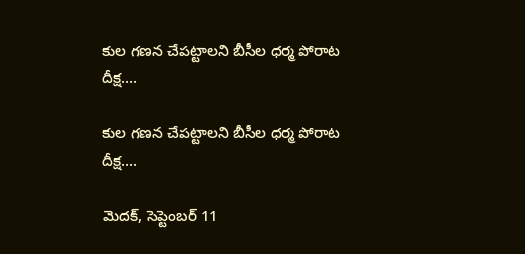కుల గణన చేపట్టాలని బీసీల ధర్మ పోరాట దీక్ష....

కుల గణన చేపట్టాలని బీసీల ధర్మ పోరాట దీక్ష....

మెదక్, సెప్టెంబర్ 11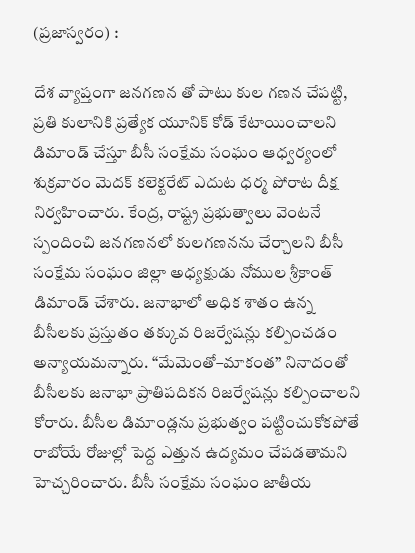(ప్రజాస్వరం) :

దేశ వ్యాప్తంగా జనగణన తో పాటు కుల గణన చేపట్టి, ప్రతి కులానికి ప్రత్యేక యూనిక్ కోడ్ కేటాయించాలని డిమాండ్ చేస్తూ బీసీ సంక్షేమ సంఘం ఆధ్వర్యంలో శుక్రవారం మెదక్ కలెక్టరేట్ ఎదుట ధర్మ పోరాట దీక్ష నిర్వహించారు. కేంద్ర, రాష్ట్ర ప్రభుత్వాలు వెంటనే స్పందించి జనగణనలో కులగణనను చేర్చాలని బీసీ సంక్షేమ సంఘం జిల్లా అధ్యక్షుడు నోముల శ్రీకాంత్ డిమాండ్ చేశారు. జనాభాలో అధిక శాతం ఉన్న బీసీలకు ప్రస్తుతం తక్కువ రిజర్వేషన్లు కల్పించడం అన్యాయమన్నారు. “మేమెంతో–మాకంత” నినాదంతో బీసీలకు జనాభా ప్రాతిపదికన రిజర్వేషన్లు కల్పించాలని కోరారు. బీసీల డిమాండ్లను ప్రభుత్వం పట్టించుకోకపోతే రాబోయే రోజుల్లో పెద్ద ఎత్తున ఉద్యమం చేపడతామని హెచ్చరించారు. బీసీ సంక్షేమ సంఘం జాతీయ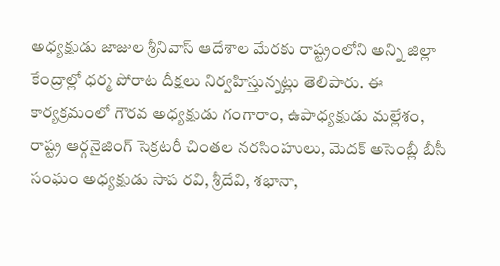అధ్యక్షుడు జాజుల శ్రీనివాస్ ఆదేశాల మేరకు రాష్ట్రంలోని అన్ని జిల్లా కేంద్రాల్లో ధర్మ పోరాట దీక్షలు నిర్వహిస్తున్నట్లు తెలిపారు. ఈ కార్యక్రమంలో గౌరవ అధ్యక్షుడు గంగారాం, ఉపాధ్యక్షుడు మల్లేశం, రాష్ట్ర ఆర్గనైజింగ్ సెక్రటరీ చింతల నరసింహులు, మెదక్ అసెంబ్లీ బీసీ సంఘం అధ్యక్షుడు సాప రవి, శ్రీదేవి, శభానా,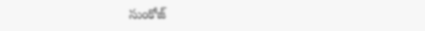సుంకోజ్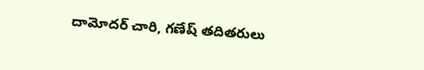దామోదర్ చారి, గణేష్ తదితరులు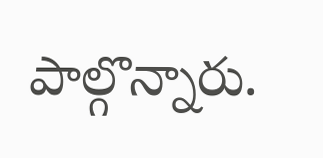పాల్గొన్నారు.